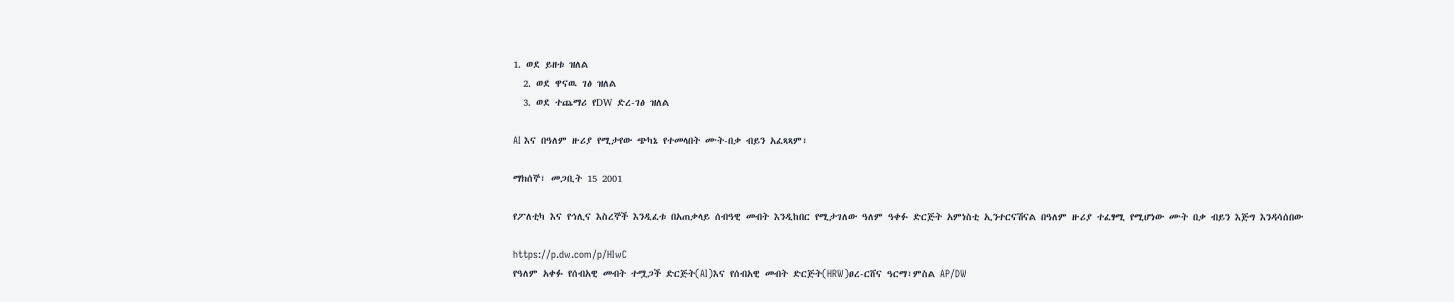1. ወደ ይዘቱ ዝለል
  2. ወደ ዋናዉ ገፅ ዝለል
  3. ወደ ተጨማሪ የDW ድረ-ገፅ ዝለል

AI እና በዓለም ዙሪያ የሚታየው ጭካኔ የተመላበት ሙት-በቃ ብይን አፈጻጻም፣

ማክሰኞ፣ መጋቢት 15 2001

የፖለቲካ እና የኅሊና እስረኞች እንዲፈቱ በአጠቃላይ ሰብዓዊ መብት እንዲከበር የሚታገለው ዓለም ዓቀፉ ድርጅት አምነስቲ ኢንተርናሽናል በዓለም ዙሪያ ተፈፃሚ የሚሆነው ሙት በቃ ብይን እጅግ እንዳሳሰበው

https://p.dw.com/p/HIwC
የዓለም አቀፉ የሰብአዊ መብት ተሟጋች ድርጅት(AI)እና የሰብአዊ መብት ድርጅት(HRW)ፀረ-ርሸና ዓርማ፣ምስል AP/DW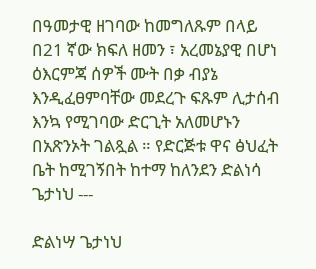በዓመታዊ ዘገባው ከመግለጹም በላይ በ21 ኛው ክፍለ ዘመን ፣ አረመኔያዊ በሆነ ዕእርምጃ ሰዎች ሙት በቃ ብያኔ እንዲፈፀምባቸው መደረጉ ፍጹም ሊታሰብ እንኳ የሚገባው ድርጊት አለመሆኑን በአጽንኦት ገልጿል ። የድርጅቱ ዋና ፅህፈት ቤት ከሚገኝበት ከተማ ከለንደን ድልነሳ ጌታነህ ---

ድልነሣ ጌታነህ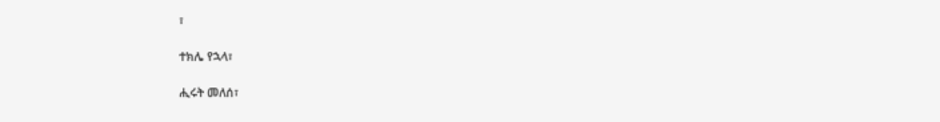፣

ተክሌ የኋላ፣

ሒሩት መለሰ፣